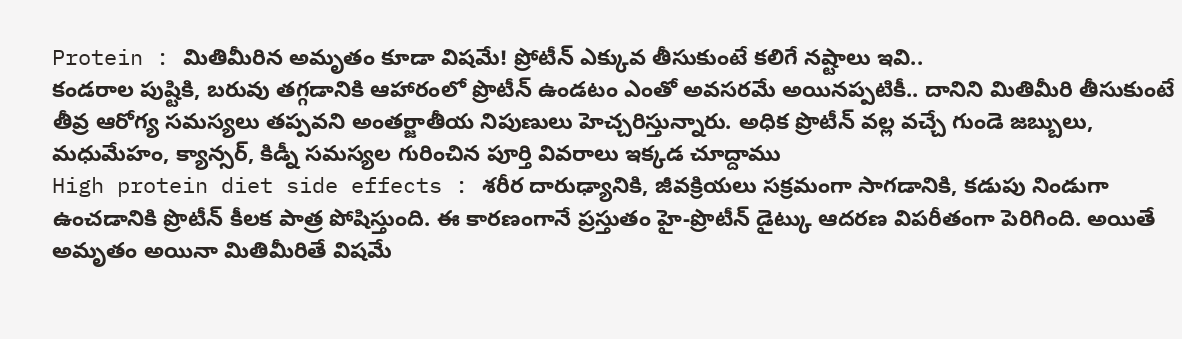Protein : మితిమీరిన అమృతం కూడా విషమే! ప్రోటీన్ ఎక్కువ తీసుకుంటే కలిగే నష్టాలు ఇవి..
కండరాల పుష్టికి, బరువు తగ్గడానికి ఆహారంలో ప్రొటీన్ ఉండటం ఎంతో అవసరమే అయినప్పటికీ.. దానిని మితిమీరి తీసుకుంటే తీవ్ర ఆరోగ్య సమస్యలు తప్పవని అంతర్జాతీయ నిపుణులు హెచ్చరిస్తున్నారు. అధిక ప్రొటీన్ వల్ల వచ్చే గుండె జబ్బులు, మధుమేహం, క్యాన్సర్, కిడ్నీ సమస్యల గురించిన పూర్తి వివరాలు ఇక్కడ చూద్దాము
High protein diet side effects : శరీర దారుఢ్యానికి, జీవక్రియలు సక్రమంగా సాగడానికి, కడుపు నిండుగా ఉంచడానికి ప్రొటీన్ కీలక పాత్ర పోషిస్తుంది. ఈ కారణంగానే ప్రస్తుతం హై-ప్రొటీన్ డైట్కు ఆదరణ విపరీతంగా పెరిగింది. అయితే అమృతం అయినా మితిమీరితే విషమే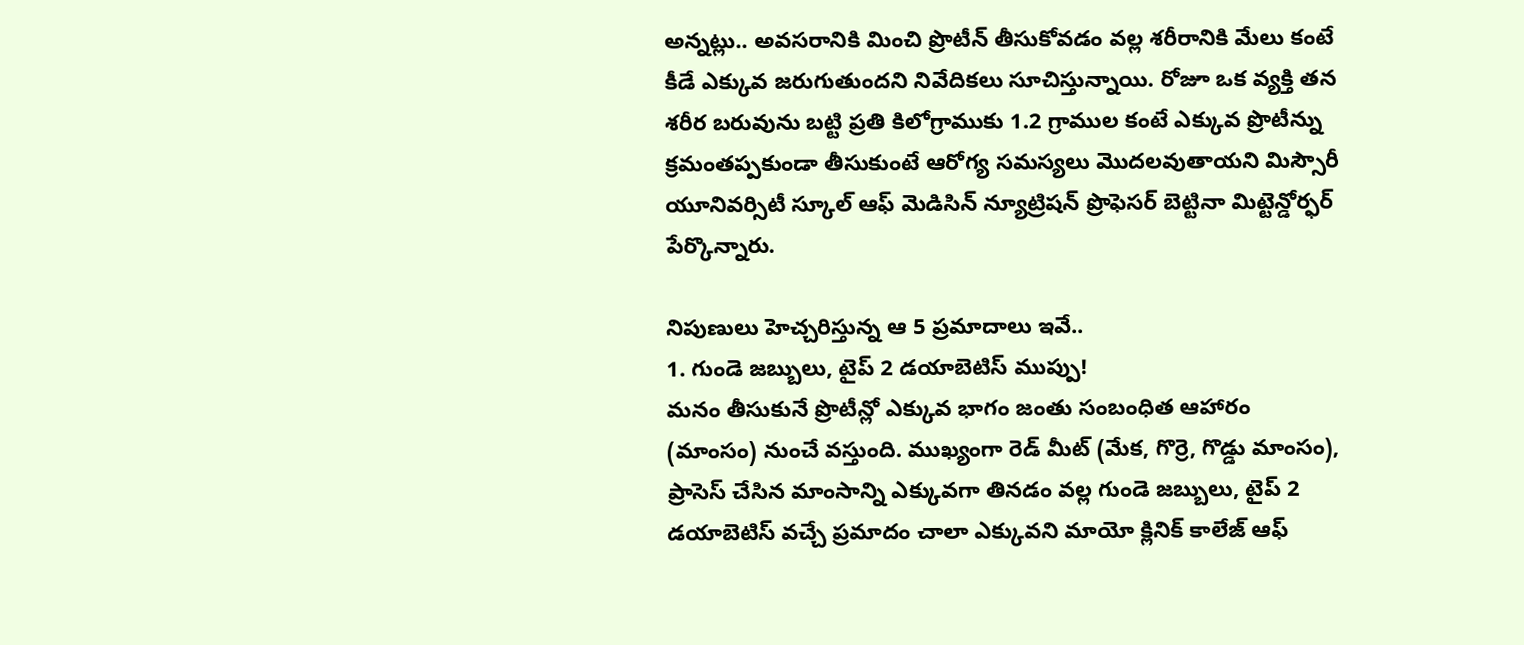అన్నట్లు.. అవసరానికి మించి ప్రొటీన్ తీసుకోవడం వల్ల శరీరానికి మేలు కంటే కీడే ఎక్కువ జరుగుతుందని నివేదికలు సూచిస్తున్నాయి. రోజూ ఒక వ్యక్తి తన శరీర బరువును బట్టి ప్రతి కిలోగ్రాముకు 1.2 గ్రాముల కంటే ఎక్కువ ప్రొటీన్ను క్రమంతప్పకుండా తీసుకుంటే ఆరోగ్య సమస్యలు మొదలవుతాయని మిస్సౌరీ యూనివర్సిటీ స్కూల్ ఆఫ్ మెడిసిన్ న్యూట్రిషన్ ప్రొఫెసర్ బెట్టినా మిట్టెన్డోర్ఫర్ పేర్కొన్నారు.

నిపుణులు హెచ్చరిస్తున్న ఆ 5 ప్రమాదాలు ఇవే..
1. గుండె జబ్బులు, టైప్ 2 డయాబెటిస్ ముప్పు!
మనం తీసుకునే ప్రొటీన్లో ఎక్కువ భాగం జంతు సంబంధిత ఆహారం (మాంసం) నుంచే వస్తుంది. ముఖ్యంగా రెడ్ మీట్ (మేక, గొర్రె, గొడ్డు మాంసం), ప్రాసెస్ చేసిన మాంసాన్ని ఎక్కువగా తినడం వల్ల గుండె జబ్బులు, టైప్ 2 డయాబెటిస్ వచ్చే ప్రమాదం చాలా ఎక్కువని మాయో క్లినిక్ కాలేజ్ ఆఫ్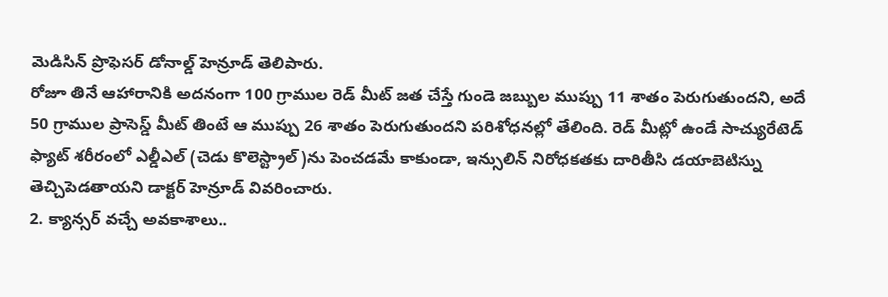మెడిసిన్ ప్రొఫెసర్ డోనాల్డ్ హెన్రూడ్ తెలిపారు.
రోజూ తినే ఆహారానికి అదనంగా 100 గ్రాముల రెడ్ మీట్ జత చేస్తే గుండె జబ్బుల ముప్పు 11 శాతం పెరుగుతుందని, అదే 50 గ్రాముల ప్రాసెస్డ్ మీట్ తింటే ఆ ముప్పు 26 శాతం పెరుగుతుందని పరిశోధనల్లో తేలింది. రెడ్ మీట్లో ఉండే సాచ్యురేటెడ్ ఫ్యాట్ శరీరంలో ఎల్డీఎల్ (చెడు కొలెస్ట్రాల్)ను పెంచడమే కాకుండా, ఇన్సులిన్ నిరోధకతకు దారితీసి డయాబెటిస్ను తెచ్చిపెడతాయని డాక్టర్ హెన్రూడ్ వివరించారు.
2. క్యాన్సర్ వచ్చే అవకాశాలు..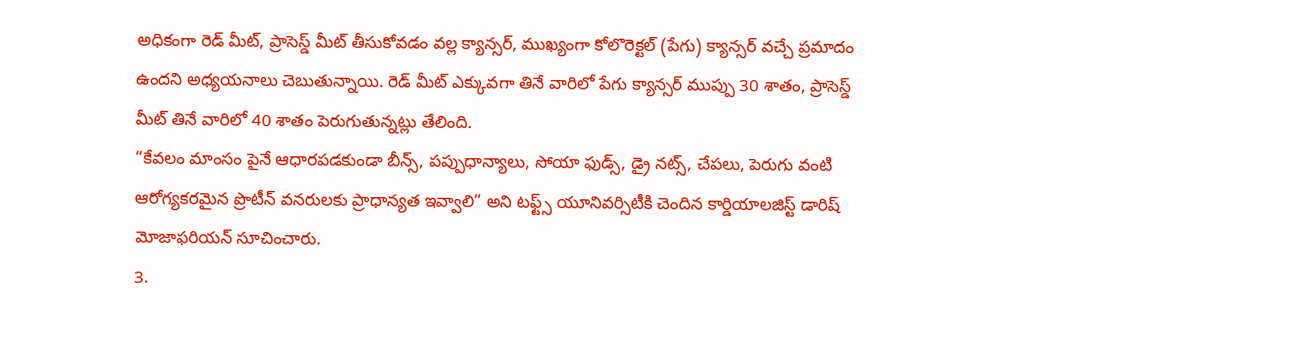అధికంగా రెడ్ మీట్, ప్రాసెస్డ్ మీట్ తీసుకోవడం వల్ల క్యాన్సర్, ముఖ్యంగా కోలొరెక్టల్ (పేగు) క్యాన్సర్ వచ్చే ప్రమాదం ఉందని అధ్యయనాలు చెబుతున్నాయి. రెడ్ మీట్ ఎక్కువగా తినే వారిలో పేగు క్యాన్సర్ ముప్పు 30 శాతం, ప్రాసెస్డ్ మీట్ తినే వారిలో 40 శాతం పెరుగుతున్నట్లు తేలింది.
“కేవలం మాంసం పైనే ఆధారపడకుండా బీన్స్, పప్పుధాన్యాలు, సోయా ఫుడ్స్, డ్రై నట్స్, చేపలు, పెరుగు వంటి ఆరోగ్యకరమైన ప్రొటీన్ వనరులకు ప్రాధాన్యత ఇవ్వాలి” అని టఫ్ట్స్ యూనివర్సిటీకి చెందిన కార్డియాలజిస్ట్ డారిష్ మోజాఫరియన్ సూచించారు.
3.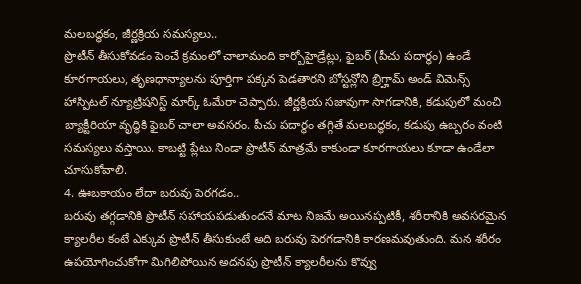మలబద్ధకం, జీర్ణక్రియ సమస్యలు..
ప్రొటీన్ తీసుకోవడం పెంచే క్రమంలో చాలామంది కార్బోహైడ్రేట్లు, ఫైబర్ (పీచు పదార్థం) ఉండే కూరగాయలు, తృణధాన్యాలను పూర్తిగా పక్కన పెడతారని బోస్టన్లోని బ్రిగ్హామ్ అండ్ విమెన్స్ హాస్పిటల్ న్యూట్రిషనిస్ట్ మార్క్ ఓమేరా చెప్పారు. జీర్ణక్రియ సజావుగా సాగడానికి, కడుపులో మంచి బ్యాక్టీరియా వృద్ధికి ఫైబర్ చాలా అవసరం. పీచు పదార్థం తగ్గితే మలబద్ధకం, కడుపు ఉబ్బరం వంటి సమస్యలు వస్తాయి. కాబట్టి ప్లేటు నిండా ప్రొటీన్ మాత్రమే కాకుండా కూరగాయలు కూడా ఉండేలా చూసుకోవాలి.
4. ఊబకాయం లేదా బరువు పెరగడం..
బరువు తగ్గడానికి ప్రొటీన్ సహాయపడుతుందనే మాట నిజమే అయినప్పటికీ, శరీరానికి అవసరమైన క్యాలరీల కంటే ఎక్కువ ప్రొటీన్ తీసుకుంటే అది బరువు పెరగడానికి కారణమవుతుంది. మన శరీరం ఉపయోగించుకోగా మిగిలిపోయిన అదనపు ప్రొటీన్ క్యాలరీలను కొవ్వు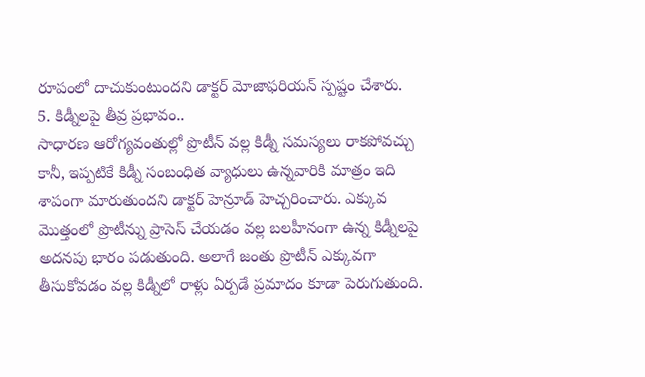రూపంలో దాచుకుంటుందని డాక్టర్ మోజాఫరియన్ స్పష్టం చేశారు.
5. కిడ్నీలపై తీవ్ర ప్రభావం..
సాధారణ ఆరోగ్యవంతుల్లో ప్రొటీన్ వల్ల కిడ్నీ సమస్యలు రాకపోవచ్చు కానీ, ఇప్పటికే కిడ్నీ సంబంధిత వ్యాధులు ఉన్నవారికి మాత్రం ఇది శాపంగా మారుతుందని డాక్టర్ హెన్రూడ్ హెచ్చరించారు. ఎక్కువ మొత్తంలో ప్రొటీన్ను ప్రాసెస్ చేయడం వల్ల బలహీనంగా ఉన్న కిడ్నీలపై అదనపు భారం పడుతుంది. అలాగే జంతు ప్రొటీన్ ఎక్కువగా తీసుకోవడం వల్ల కిడ్నీలో రాళ్లు ఏర్పడే ప్రమాదం కూడా పెరుగుతుంది.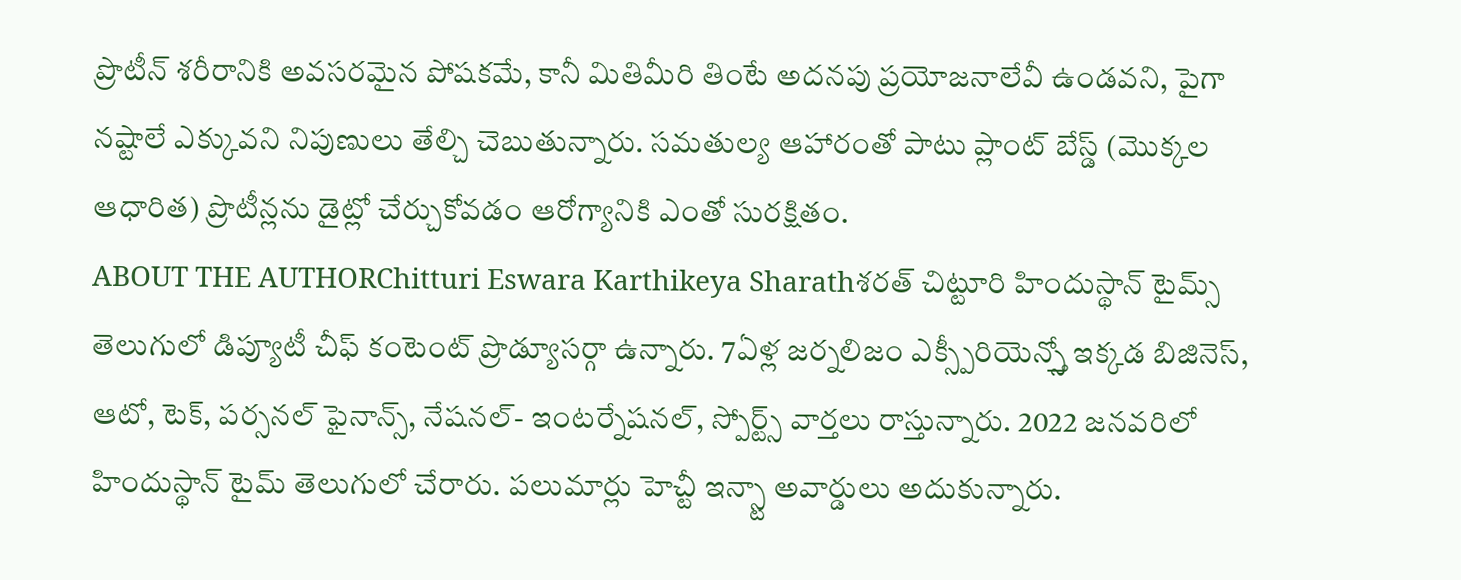ప్రొటీన్ శరీరానికి అవసరమైన పోషకమే, కానీ మితిమీరి తింటే అదనపు ప్రయోజనాలేవీ ఉండవని, పైగా నష్టాలే ఎక్కువని నిపుణులు తేల్చి చెబుతున్నారు. సమతుల్య ఆహారంతో పాటు ప్లాంట్ బేస్డ్ (మొక్కల ఆధారిత) ప్రొటీన్లను డైట్లో చేర్చుకోవడం ఆరోగ్యానికి ఎంతో సురక్షితం.
ABOUT THE AUTHORChitturi Eswara Karthikeya Sharathశరత్ చిట్టూరి హిందుస్థాన్ టైమ్స్ తెలుగులో డిప్యూటీ చీఫ్ కంటెంట్ ప్రొడ్యూసర్గా ఉన్నారు. 7ఏళ్ల జర్నలిజం ఎక్స్పీరియెన్స్తో ఇక్కడ బిజినెస్, ఆటో, టెక్, పర్సనల్ ఫైనాన్స్, నేషనల్- ఇంటర్నేషనల్, స్పోర్ట్స్ వార్తలు రాస్తున్నారు. 2022 జనవరిలో హిందుస్థాన్ టైమ్ తెలుగులో చేరారు. పలుమార్లు హెచ్టీ ఇన్స్టా అవార్డులు అదుకున్నారు.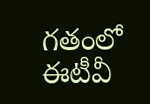గతంలో ఈటీవీ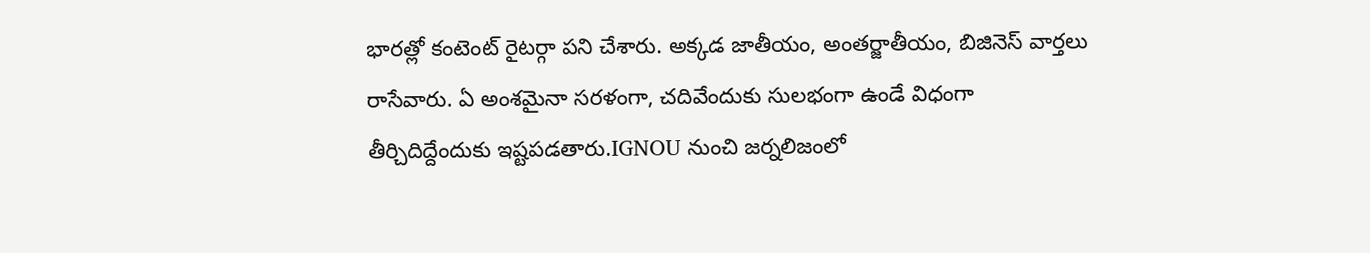భారత్లో కంటెంట్ రైటర్గా పని చేశారు. అక్కడ జాతీయం, అంతర్జాతీయం, బిజినెస్ వార్తలు రాసేవారు. ఏ అంశమైనా సరళంగా, చదివేందుకు సులభంగా ఉండే విధంగా తీర్చిదిద్దేందుకు ఇష్టపడతారు.IGNOU నుంచి జర్నలిజంలో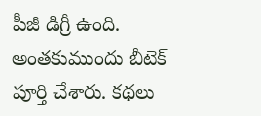పీజీ డిగ్రీ ఉంది. అంతకుముందు బీటెక్ పూర్తి చేశారు. కథలు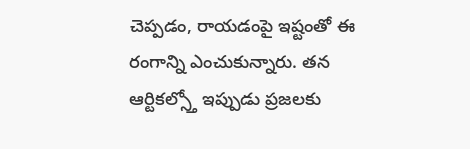చెప్పడం, రాయడంపై ఇష్టంతో ఈ రంగాన్ని ఎంచుకున్నారు. తన ఆర్టికల్స్తో ఇప్పుడు ప్రజలకు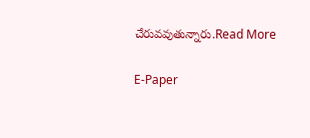చేరువవుతున్నారు.Read More

E-Paper